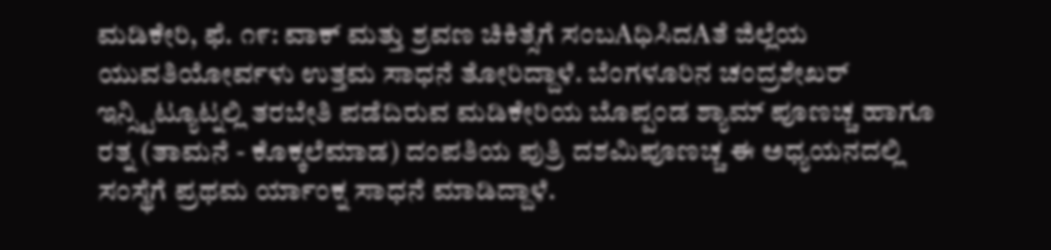ಮಡಿಕೇರಿ, ಫೆ. ೧೯: ವಾಕ್ ಮತ್ತು ಶ್ರವಣ ಚಿಕಿತ್ಸೆಗೆ ಸಂಬAಧಿಸಿದAತೆ ಜಿಲ್ಲೆಯ ಯುವತಿಯೋರ್ವಳು ಉತ್ತಮ ಸಾಧನೆ ತೋರಿದ್ದಾಳೆ. ಬೆಂಗಳೂರಿನ ಚಂದ್ರಶೇಖರ್ ಇನ್ಸ್ಟಿಟ್ಯೂಟ್ನಲ್ಲಿ ತರಬೇತಿ ಪಡೆದಿರುವ ಮಡಿಕೇರಿಯ ಬೊಪ್ಪಂಡ ಶ್ಯಾಮ್ ಪೂಣಚ್ಚ ಹಾಗೂ ರತ್ನ (ತಾಮನೆ - ಕೊಕ್ಕಲೆಮಾಡ) ದಂಪತಿಯ ಪುತ್ರಿ ದಶಮಿಪೂಣಚ್ಚ ಈ ಅಧ್ಯಯನದಲ್ಲಿ ಸಂಸ್ಥೆಗೆ ಪ್ರಥಮ ರ್ಯಾಂಕ್ನ ಸಾಧನೆ ಮಾಡಿದ್ದಾಳೆ.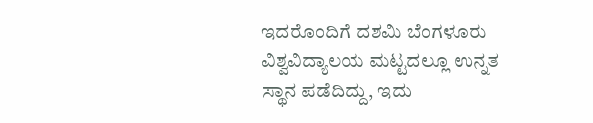ಇದರೊಂದಿಗೆ ದಶಮಿ ಬೆಂಗಳೂರು ವಿಶ್ವವಿದ್ಯಾಲಯ ಮಟ್ಟದಲ್ಲೂ ಉನ್ನತ ಸ್ಥಾನ ಪಡೆದಿದ್ದು, ಇದು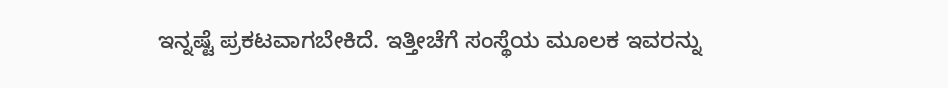ಇನ್ನಷ್ಟೆ ಪ್ರಕಟವಾಗಬೇಕಿದೆ. ಇತ್ತೀಚೆಗೆ ಸಂಸ್ಥೆಯ ಮೂಲಕ ಇವರನ್ನು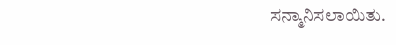ಸನ್ಮಾನಿಸಲಾಯಿತು.